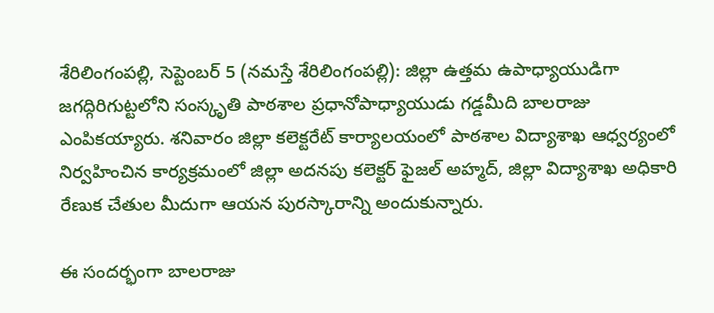శేరిలింగంపల్లి, సెప్టెంబర్ 5 (నమస్తే శేరిలింగంపల్లి): జిల్లా ఉత్తమ ఉపాధ్యాయుడిగా జగద్గిరిగుట్టలోని సంస్కృతి పాఠశాల ప్రధానోపాధ్యాయుడు గడ్డమీది బాలరాజు ఎంపికయ్యారు. శనివారం జిల్లా కలెక్టరేట్ కార్యాలయంలో పాఠశాల విద్యాశాఖ ఆధ్వర్యంలో నిర్వహించిన కార్యక్రమంలో జిల్లా అదనపు కలెక్టర్ ఫైజల్ అహ్మద్, జిల్లా విద్యాశాఖ అధికారి రేణుక చేతుల మీదుగా ఆయన పురస్కారాన్ని అందుకున్నారు.

ఈ సందర్భంగా బాలరాజు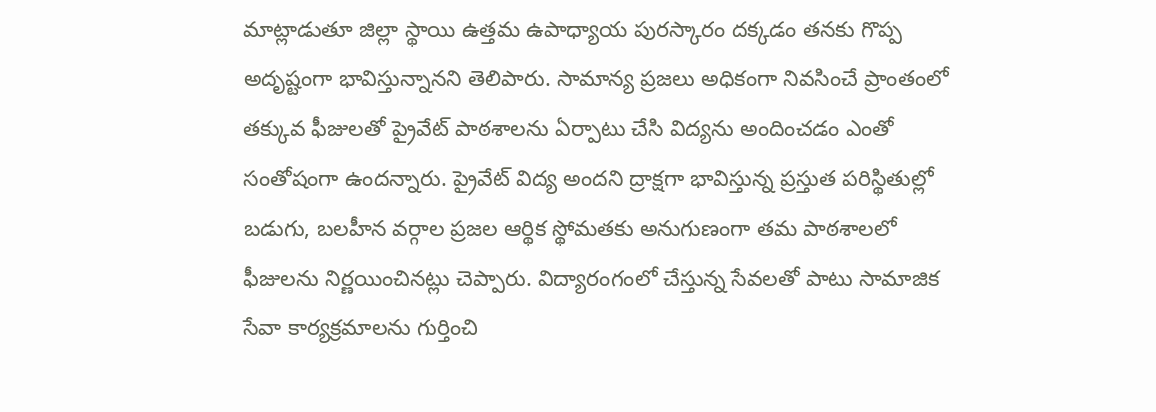మాట్లాడుతూ జిల్లా స్థాయి ఉత్తమ ఉపాధ్యాయ పురస్కారం దక్కడం తనకు గొప్ప అదృష్టంగా భావిస్తున్నానని తెలిపారు. సామాన్య ప్రజలు అధికంగా నివసించే ప్రాంతంలో తక్కువ ఫీజులతో ప్రైవేట్ పాఠశాలను ఏర్పాటు చేసి విద్యను అందించడం ఎంతో సంతోషంగా ఉందన్నారు. ప్రైవేట్ విద్య అందని ద్రాక్షగా భావిస్తున్న ప్రస్తుత పరిస్థితుల్లో బడుగు, బలహీన వర్గాల ప్రజల ఆర్థిక స్థోమతకు అనుగుణంగా తమ పాఠశాలలో ఫీజులను నిర్ణయించినట్లు చెప్పారు. విద్యారంగంలో చేస్తున్న సేవలతో పాటు సామాజిక సేవా కార్యక్రమాలను గుర్తించి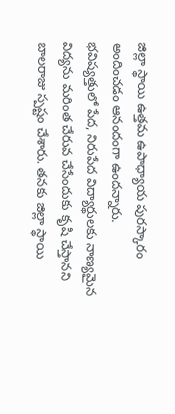జిల్లా స్థాయి ఉత్తమ ఉపాధ్యాయ పురస్కారం అందించడం ఆనందంగా ఉందన్నారు.
భవిష్యత్తులో పేద, నిరుపేద విద్యార్థులకు నాణ్యమైన విద్యను మరింత చేరువ చేసేందుకు కృషి చేస్తానని బాలరాజు స్పష్టం చేశారు. తనకు జిల్లా స్థాయి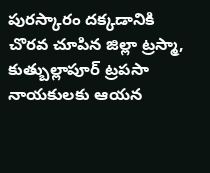పురస్కారం దక్కడానికి చొరవ చూపిన జిల్లా ట్రస్మా, కుత్బుల్లాపూర్ ట్రపసా నాయకులకు ఆయన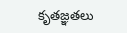కృతజ్ఞతలు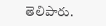తెలిపారు.